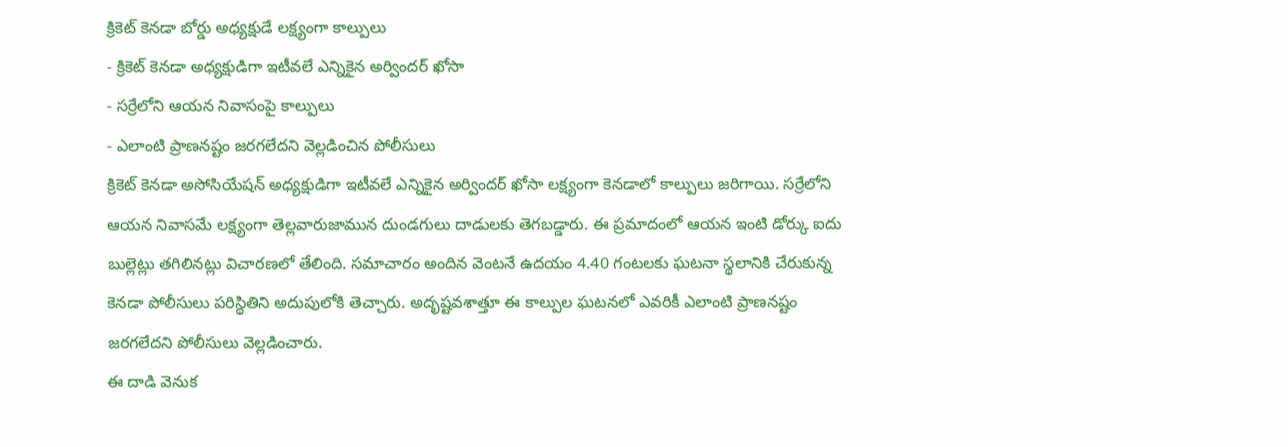క్రికెట్ కెనడా బోర్డు అధ్యక్షుడే లక్ష్యంగా కాల్పులు
- క్రికెట్ కెనడా అధ్యక్షుడిగా ఇటీవలే ఎన్నికైన అర్విందర్ ఖోసా
- సర్రేలోని ఆయన నివాసంపై కాల్పులు
- ఎలాంటి ప్రాణనష్టం జరగలేదని వెల్లడించిన పోలీసులు
క్రికెట్ కెనడా అసోసియేషన్ అధ్యక్షుడిగా ఇటీవలే ఎన్నికైన అర్విందర్ ఖోసా లక్ష్యంగా కెనడాలో కాల్పులు జరిగాయి. సర్రేలోని ఆయన నివాసమే లక్ష్యంగా తెల్లవారుజామున దుండగులు దాడులకు తెగబడ్డారు. ఈ ప్రమాదంలో ఆయన ఇంటి డోర్కు ఐదు బుల్లెట్లు తగిలినట్లు విచారణలో తేలింది. సమాచారం అందిన వెంటనే ఉదయం 4.40 గంటలకు ఘటనా స్థలానికి చేరుకున్న కెనడా పోలీసులు పరిస్థితిని అదుపులోకి తెచ్చారు. అదృష్టవశాత్తూ ఈ కాల్పుల ఘటనలో ఎవరికీ ఎలాంటి ప్రాణనష్టం జరగలేదని పోలీసులు వెల్లడించారు.
ఈ దాడి వెనుక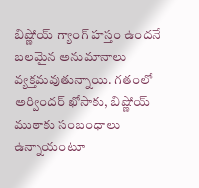బిష్ణోయ్ గ్యాంగ్ హస్తం ఉందనే బలమైన అనుమానాలు వ్యక్తమవుతున్నాయి. గతంలో అర్విందర్ ఖోసాకు, బిష్ణోయ్ ముఠాకు సంబంధాలు ఉన్నాయంటూ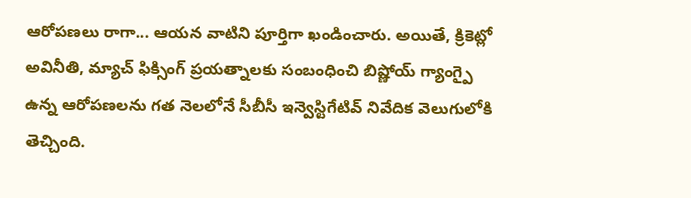ఆరోపణలు రాగా... ఆయన వాటిని పూర్తిగా ఖండించారు. అయితే, క్రికెట్లో అవినీతి, మ్యాచ్ ఫిక్సింగ్ ప్రయత్నాలకు సంబంధించి బిష్ణోయ్ గ్యాంగ్పై ఉన్న ఆరోపణలను గత నెలలోనే సీబీసీ ఇన్వెస్టిగేటివ్ నివేదిక వెలుగులోకి తెచ్చింది.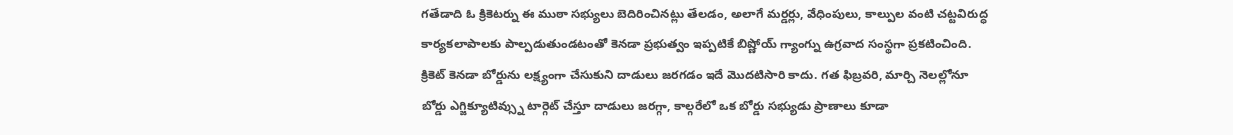గతేడాది ఓ క్రికెటర్ను ఈ ముఠా సభ్యులు బెదిరించినట్లు తేలడం, అలాగే మర్డర్లు, వేధింపులు, కాల్పుల వంటి చట్టవిరుద్ధ కార్యకలాపాలకు పాల్పడుతుండటంతో కెనడా ప్రభుత్వం ఇప్పటికే బిష్ణోయ్ గ్యాంగ్ను ఉగ్రవాద సంస్థగా ప్రకటించింది.
క్రికెట్ కెనడా బోర్డును లక్ష్యంగా చేసుకుని దాడులు జరగడం ఇదే మొదటిసారి కాదు. గత ఫిబ్రవరి, మార్చి నెలల్లోనూ బోర్డు ఎగ్జిక్యూటివ్స్ను టార్గెట్ చేస్తూ దాడులు జరగ్గా, కాల్గరేలో ఒక బోర్డు సభ్యుడు ప్రాణాలు కూడా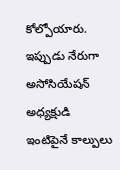కోల్పోయారు. ఇప్పుడు నేరుగా అసోసియేషన్ అధ్యక్షుడి ఇంటిపైనే కాల్పులు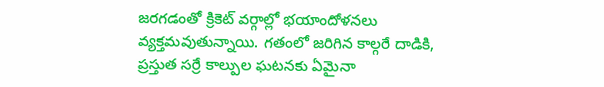జరగడంతో క్రికెట్ వర్గాల్లో భయాందోళనలు వ్యక్తమవుతున్నాయి. గతంలో జరిగిన కాల్గరే దాడికి, ప్రస్తుత సర్రే కాల్పుల ఘటనకు ఏమైనా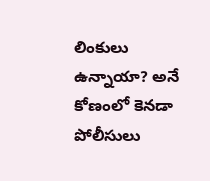లింకులు ఉన్నాయా? అనే కోణంలో కెనడా పోలీసులు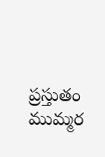ప్రస్తుతం ముమ్మర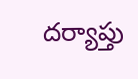దర్యాప్తు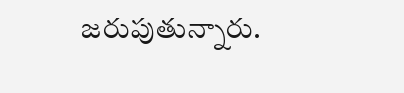జరుపుతున్నారు.